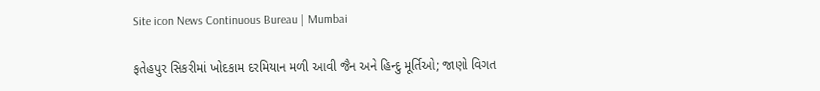Site icon News Continuous Bureau | Mumbai

ફતેહપુર સિકરીમાં ખોદકામ દરમિયાન મળી આવી જૈન અને હિન્દુ મૂર્તિઓ; જાણો વિગત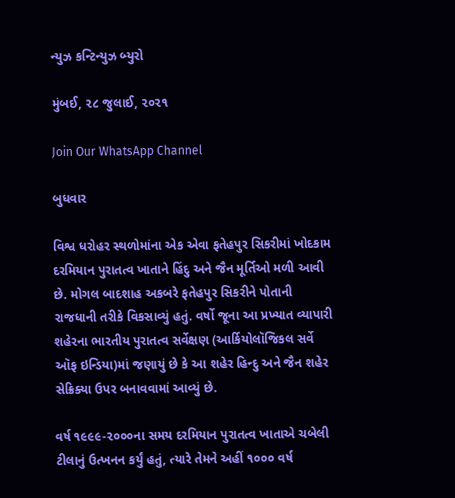ન્યુઝ કન્ટિન્યુઝ બ્યુરો

મુંબઈ, ૨૮ જુલાઈ, ૨૦૨૧

Join Our WhatsApp Channel

બુધવાર

વિશ્વ ધરોહર સ્થળોમાંના એક એવા ફતેહપુર સિકરીમાં ખોદકામ દરમિયાન પુરાતત્વ ખાતાને હિંદુ અને જૈન મૂર્તિઓ મળી આવી છે. મોગલ બાદશાહ અકબરે ફતેહપુર સિકરીને પોતાની રાજધાની તરીકે વિકસાવ્યું હતું. વર્ષો જૂના આ પ્રખ્યાત વ્યાપારી શહેરના ભારતીય પુરાતત્વ સર્વેક્ષણ (આર્કિયોલૉજિકલ સર્વે ઑફ ઇન્ડિયા)માં જણાયું છે કે આ શહેર હિન્દુ અને જૈન શહેર સેક્રિક્યા ઉપર બનાવવામાં આવ્યું છે.

વર્ષ ૧૯૯૯-૨૦૦૦ના સમય દરમિયાન પુરાતત્વ ખાતાએ ચબેલી ટીલાનું ઉત્ખનન કર્યું હતું, ત્યારે તેમને અહીં ૧૦૦૦ વર્ષ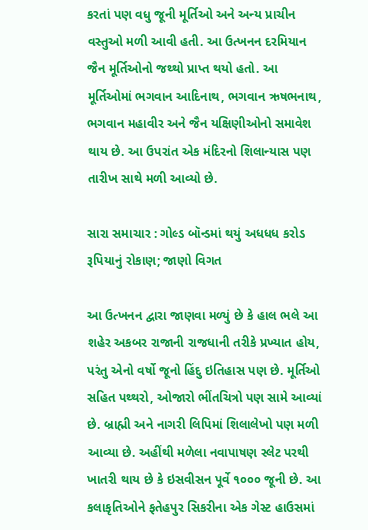કરતાં પણ વધુ જૂની મૂર્તિઓ અને અન્ય પ્રાચીન વસ્તુઓ મળી આવી હતી. આ ઉત્ખનન દરમિયાન જૈન મૂર્તિઓનો જથ્થો પ્રાપ્ત થયો હતો. આ મૂર્તિઓમાં ભગવાન આદિનાથ, ભગવાન ઋષભનાથ, ભગવાન મહાવીર અને જૈન યક્ષિણીઓનો સમાવેશ થાય છે. આ ઉપરાંત એક મંદિરનો શિલાન્યાસ પણ તારીખ સાથે મળી આવ્યો છે.

સારા સમાચાર : ગોલ્ડ બૉન્ડમાં થયું અધધધ કરોડ રૂપિયાનું રોકાણ; જાણો વિગત

આ ઉત્ખનન દ્વારા જાણવા મળ્યું છે કે હાલ ભલે આ શહેર અકબર રાજાની રાજધાની તરીકે પ્રખ્યાત હોય, પરંતુ એનો વર્ષો જૂનો હિંદુ ઇતિહાસ પણ છે. મૂર્તિઓ સહિત પથ્થરો, ઓજારો ભીંતચિત્રો પણ સામે આવ્યાં છે. બ્રાહ્મી અને નાગરી લિપિમાં શિલાલેખો પણ મળી આવ્યા છે. અહીંથી મળેલા નવાપાષણ સ્લેટ પરથી ખાતરી થાય છે કે ઇસવીસન પૂર્વે ૧૦૦૦ જૂની છે. આ કલાકૃતિઓને ફતેહપુર સિકરીના એક ગેસ્ટ હાઉસમાં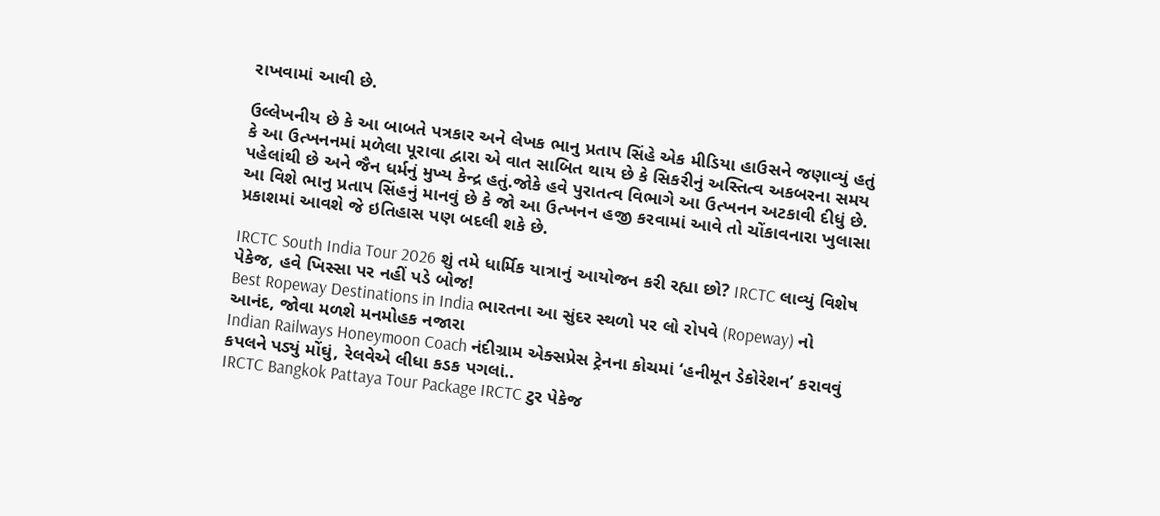રાખવામાં આવી છે.

ઉલ્લેખનીય છે કે આ બાબતે પત્રકાર અને લેખક ભાનુ પ્રતાપ સિંહે એક મીડિયા હાઉસને જણાવ્યું હતું કે આ ઉત્ખનનમાં મળેલા પૂરાવા દ્વારા એ વાત સાબિત થાય છે કે સિકરીનું અસ્તિત્વ અકબરના સમય પહેલાંથી છે અને જૈન ધર્મનું મુખ્ય કેન્દ્ર હતું.જોકે હવે પુરાતત્વ વિભાગે આ ઉત્ખનન અટકાવી દીધું છે. આ વિશે ભાનુ પ્રતાપ સિંહનું માનવું છે કે જો આ ઉત્ખનન હજી કરવામાં આવે તો ચોંકાવનારા ખુલાસા પ્રકાશમાં આવશે જે ઇતિહાસ પણ બદલી શકે છે.

IRCTC South India Tour 2026 શું તમે ધાર્મિક યાત્રાનું આયોજન કરી રહ્યા છો? IRCTC લાવ્યું વિશેષ પેકેજ, હવે ખિસ્સા પર નહીં પડે બોજ!
Best Ropeway Destinations in India ભારતના આ સુંદર સ્થળો પર લો રોપવે (Ropeway) નો આનંદ, જોવા મળશે મનમોહક નજારા
Indian Railways Honeymoon Coach નંદીગ્રામ એક્સપ્રેસ ટ્રેનના કોચમાં ‘હનીમૂન ડેકોરેશન’ કરાવવું કપલને પડ્યું મોંઘું, રેલવેએ લીધા કડક પગલાં..
IRCTC Bangkok Pattaya Tour Package IRCTC ટુર પેકેજ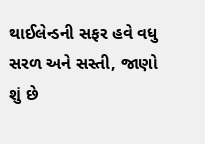થાઈલેન્ડની સફર હવે વધુ સરળ અને સસ્તી, જાણો શું છે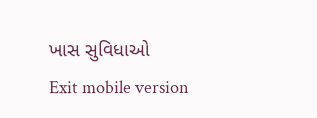ખાસ સુવિધાઓ
Exit mobile version